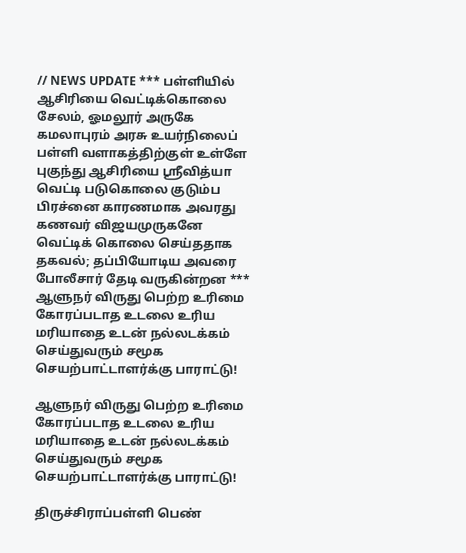// NEWS UPDATE *** பள்ளியில் ஆசிரியை வெட்டிக்கொலை சேலம், ஓமலூர் அருகே கமலாபுரம் அரசு உயர்நிலைப் பள்ளி வளாகத்திற்குள் உள்ளே புகுந்து ஆசிரியை ஸ்ரீவித்யா வெட்டி படுகொலை குடும்ப பிரச்னை காரணமாக அவரது கணவர் விஜயமுருகனே வெட்டிக் கொலை செய்த‌தாக தகவல்; தப்பியோடிய அவரை போலீசார் தேடி வருகின்றன *** ஆளுநர் விருது பெற்ற உரிமை கோரப்படாத உடலை உரிய மரியாதை உடன் நல்லடக்கம் செய்துவரும் சமூக செயற்பாட்டாளர்க்கு பாராட்டு!

ஆளுநர் விருது பெற்ற உரிமை கோரப்படாத உடலை உரிய மரியாதை உடன் நல்லடக்கம் செய்துவரும் சமூக செயற்பாட்டாளர்க்கு பாராட்டு!

திருச்சிராப்பள்ளி பெண்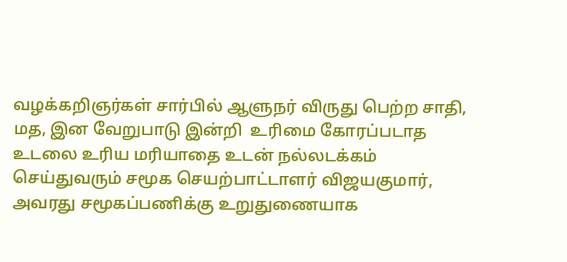வழக்கறிஞர்கள் சார்பில் ஆளுநர் விருது பெற்ற சாதி, மத, இன வேறுபாடு இன்றி  உரிமை கோரப்படாத உடலை உரிய மரியாதை உடன் நல்லடக்கம் செய்துவரும் சமூக செயற்பாட்டாளர் விஜயகுமார், அவரது சமூகப்பணிக்கு உறுதுணையாக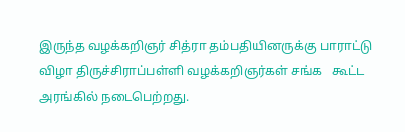இருந்த வழக்கறிஞர் சித்ரா தம்பதியினருக்கு பாராட்டு விழா திருச்சிராப்பள்ளி வழக்கறிஞர்கள் சங்க   கூட்ட அரங்கில் நடைபெற்றது.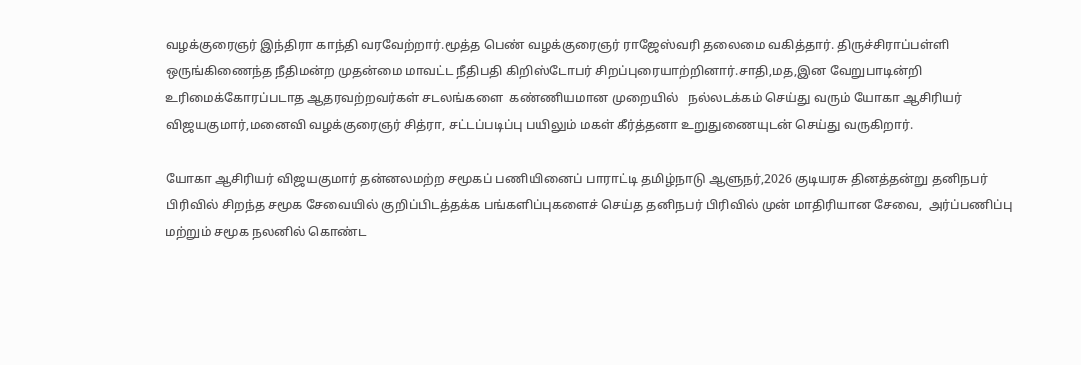வழக்குரைஞர் இந்திரா காந்தி வரவேற்றார்.மூத்த பெண் வழக்குரைஞர் ராஜேஸ்வரி தலைமை வகித்தார். திருச்சிராப்பள்ளி ஒருங்கிணைந்த நீதிமன்ற முதன்மை மாவட்ட நீதிபதி கிறிஸ்டோபர் சிறப்புரையாற்றினார்.சாதி,மத,இன வேறுபாடின்றி உரிமைக்கோரப்படாத ஆதரவற்றவர்கள் சடலங்களை  கண்ணியமான முறையில்   நல்லடக்கம் செய்து வரும் யோகா ஆசிரியர் விஜயகுமார்,மனைவி வழக்குரைஞர் சித்ரா, சட்டப்படிப்பு பயிலும் மகள் கீர்த்தனா உறுதுணையுடன் செய்து வருகிறார்.

யோகா ஆசிரியர் விஜயகுமார் தன்னலமற்ற சமூகப் பணியினைப் பாராட்டி தமிழ்நாடு ஆளுநர்,2026 குடியரசு தினத்தன்று தனிநபர்‌ பிரிவில் சிறந்த சமூக சேவையில் குறிப்பிடத்தக்க பங்களிப்புகளைச் செய்த தனிநபர் பிரிவில் முன் மாதிரியான சேவை,  அர்ப்பணிப்பு மற்றும் சமூக நலனில் கொண்ட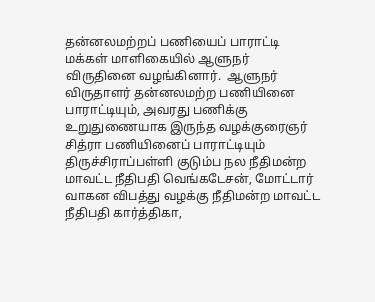தன்னலமற்றப் பணியைப் பாராட்டி மக்கள் மாளிகையில் ஆளுநர் விருதினை வழங்கினார்.  ஆளுநர் விருதாளர் தன்னலமற்ற பணியினை பாராட்டியும், அவரது பணிக்கு உறுதுணையாக இருந்த வழக்குரைஞர் சித்ரா பணியினைப் பாராட்டியும் திருச்சிராப்பள்ளி குடும்ப நல நீதிமன்ற மாவட்ட நீதிபதி வெங்கடேசன், மோட்டார் வாகன விபத்து வழக்கு நீதிமன்ற மாவட்ட நீதிபதி கார்த்திகா,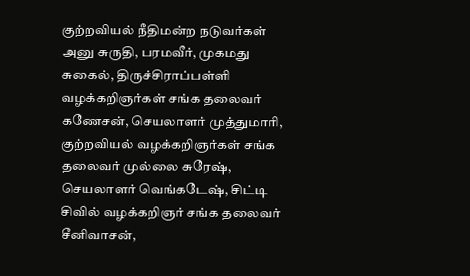குற்றவியல் நீதிமன்ற நடுவர்கள் அனு சுருதி, பரமவீர், முகமது சுகைல், திருச்சிராப்பள்ளி வழக்கறிஞர்கள் சங்க தலைவர் கணேசன், செயலாளர் முத்துமாரி, குற்றவியல் வழக்கறிஞர்கள் சங்க தலைவர் முல்லை சுரேஷ், செயலாளர் வெங்கடேஷ், சிட்டி சிவில் வழக்கறிஞர் சங்க தலைவர் சீனிவாசன்,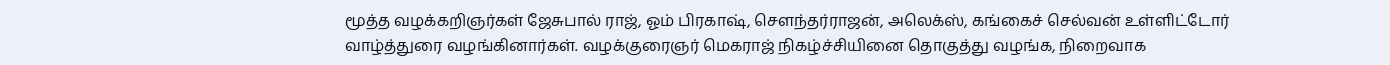மூத்த வழக்கறிஞர்கள் ஜேசுபால் ராஜ், ஓம் பிரகாஷ், சௌந்தர்ராஜன், அலெக்ஸ், கங்கைச் செல்வன் உள்ளிட்டோர் வாழ்த்துரை வழங்கினார்கள். வழக்குரைஞர் மெகராஜ் நிகழ்ச்சியினை தொகுத்து வழங்க, நிறைவாக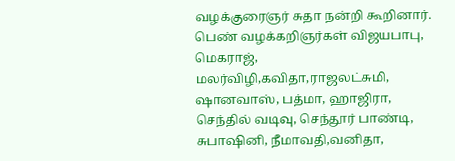வழக்குரைஞர் சுதா நன்றி கூறினார். பெண் வழக்கறிஞர்கள் விஜயபாபு, மெகராஜ், மலர்விழி,கவிதா,ராஜலட்சுமி, ஷானவாஸ், பத்மா, ஹாஜிரா, செந்தில் வடிவு, செந்தூர் பாண்டி, சுபாஷினி, நீமாவதி,வனிதா,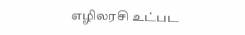எழிலரசி உட்பட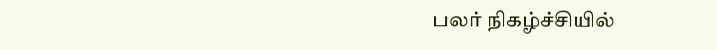பலர் நிகழ்ச்சியில்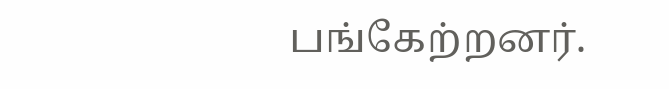பங்கேற்றனர்.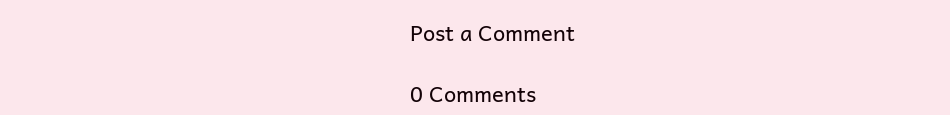Post a Comment

0 Comments